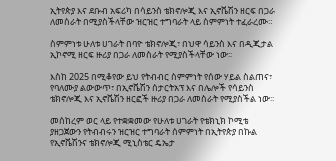ኢትየጵያ እና ደቡብ አፍሪካ በሳይንስ ቴክኖሎጂ እና ኢኖቬሽን ዘርፍ በጋራ ለመስራት በሚያስችላቸው ዝርዝር ተግባራት ላይ ስምምነት ተፈራረሙ።

ስምምነቱ ሁለቱ ሀገራት በባዮ ቴክኖሎጂ፣ በህዋ ሳይንስ እና በዲጂታል ኢኮኖሚ ዘርፍ ዙሪያ በጋራ ለመስራት የሚያስችላቸው ነው፡፡

እስከ 2025 በሚቆየው ይህ የትብብር ስምምነት የሰው ሃይል ስልጠና፣ የባለሙያ ልውውጥ፣ በኢኖቬሽን ሰታርትአፕ እና በሌሎች የሳይንስ ቴክኖሎጂ እና ኢኖቬሽን ዘርፎች ዙሪያ በጋራ ለመስራት የሚያስችል ነው፡፡

መሰከረም ወር ላይ የተቋቋመው የሁለቱ ሀገራት የቴክኒክ ኮሚቴ ያዘጋጀውን የትብብሩን ዝርዝር ተግባራት ሰምምነት በኢትየጵያ በኩል የኢኖቬሽንና ቴክኖሎጂ ሚኒስቴር ዴኤታ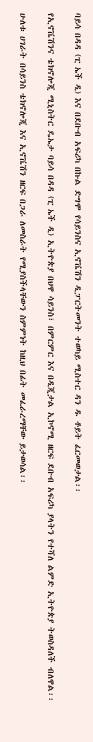ባይሳ በዳዳ (ፒ ኤች ዲ) እና በደቡብ አፍሪካ በኩል ድግሞ የሳይንስና ኢኖቬሽን ዲፓርትመንት ተወካይ ሚስተር ዳን ዱ ቶይት ፈርመወታል፡፡

የኢኖቬሽንና ቴክኖሎጂ ሚኒስትር ዴኤታ ባይሳ በዳዳ (ፒ ኤች ዲ) ኢትዮጵያ በህዋ ሳይንስ፣ በምርምር እና በዲጂታል ኢኮኖሚ ዘርፍ ደቡብ አፍሪካ ያላትን የተሻለ ልምድ ኢትዮጵያ ትወስዳለች ብለዋል፡፡

ሁለቱ ሀገራት በሳይንስ ቴክኖሎጂ እና ኢኖቬሽን ዘርፍ በጋራ ለመስራት የሚያስችላቸውን ስምምነት ከዚህ በፊት መፈራረማቸው ይታወሳል፡፡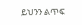ይህንን ልጥፍ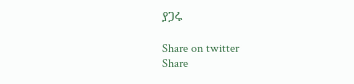ያጋሩ

Share on twitter
Share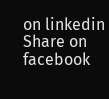on linkedin
Share on facebook